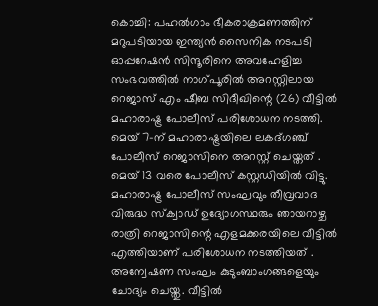കൊച്ചി: പഹൽഗാം ഭീകരാക്രമണത്തിന് മറുപടിയായ ഇന്ത്യൻ സൈനിക നടപടി ഓപ്പറേഷൻ സിന്ദൂരിനെ അവഹേളിച്ച സംഭവത്തിൽ നാഗ്പൂരിൽ അറസ്റ്റിലായ റെജാസ് എം ഷീബ സിദീഖിന്റെ (26) വീട്ടിൽ മഹാരാഷ്ട്ര പോലീസ് പരിശോധന നടത്തി. മെയ് 7-ന് മഹാരാഷ്ട്രയിലെ ലകദ്ഗഞ്ച് പോലീസ് റെജാസിനെ അറസ്റ്റ് ചെയ്തത് . മെയ് 13 വരെ പോലീസ് കസ്റ്റഡിയിൽ വിട്ടു.
മഹാരാഷ്ട്ര പോലീസ് സംഘവും തീവ്രവാദ വിരുദ്ധ സ്ക്വാഡ് ഉദ്യോഗസ്ഥരും ഞായറാഴ്ച രാത്രി റെജാസിന്റെ എളമക്കരയിലെ വീട്ടിൽ എത്തിയാണ് പരിശോധന നടത്തിയത് . അന്വേഷണ സംഘം കുടുംബാംഗങ്ങളെയും ചോദ്യം ചെയ്തു. വീട്ടിൽ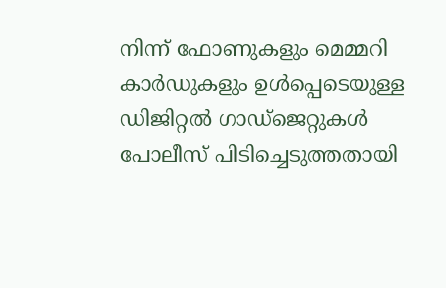നിന്ന് ഫോണുകളും മെമ്മറി കാർഡുകളും ഉൾപ്പെടെയുള്ള ഡിജിറ്റൽ ഗാഡ്ജെറ്റുകൾ പോലീസ് പിടിച്ചെടുത്തതായി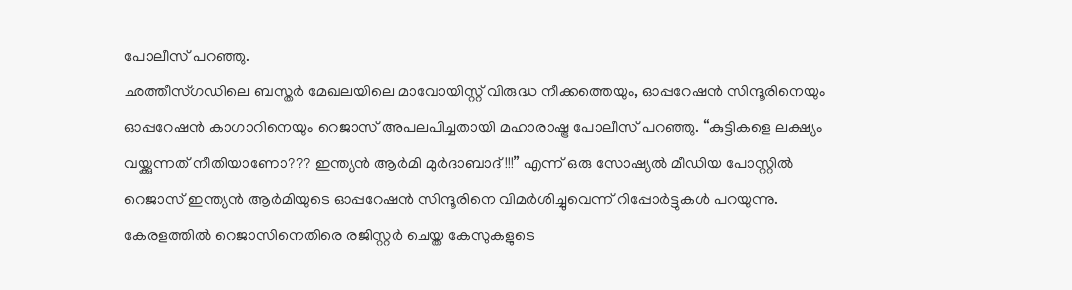പോലീസ് പറഞ്ഞു.
ഛത്തീസ്ഗഡിലെ ബസ്തർ മേഖലയിലെ മാവോയിസ്റ്റ് വിരുദ്ധ നീക്കത്തെയും, ഓപ്പറേഷൻ സിന്ദൂരിനെയും ഓപ്പറേഷൻ കാഗാറിനെയും റെജാസ് അപലപിച്ചതായി മഹാരാഷ്ട്ര പോലീസ് പറഞ്ഞു. “കുട്ടികളെ ലക്ഷ്യം വയ്ക്കുന്നത് നീതിയാണോ??? ഇന്ത്യൻ ആർമി മുർദാബാദ്!!!” എന്ന് ഒരു സോഷ്യൽ മീഡിയ പോസ്റ്റിൽ റെജാസ് ഇന്ത്യൻ ആർമിയുടെ ഓപ്പറേഷൻ സിന്ദൂരിനെ വിമർശിച്ചുവെന്ന് റിപ്പോർട്ടുകൾ പറയുന്നു.
കേരളത്തിൽ റെജാസിനെതിരെ രജിസ്റ്റർ ചെയ്ത കേസുകളുടെ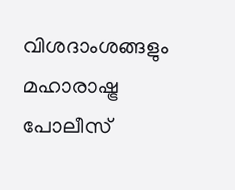വിശദാംശങ്ങളും മഹാരാഷ്ട്ര പോലീസ്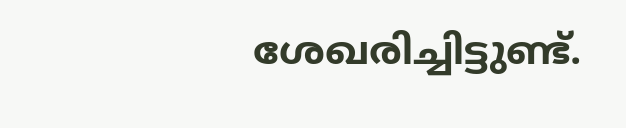ശേഖരിച്ചിട്ടുണ്ട്.